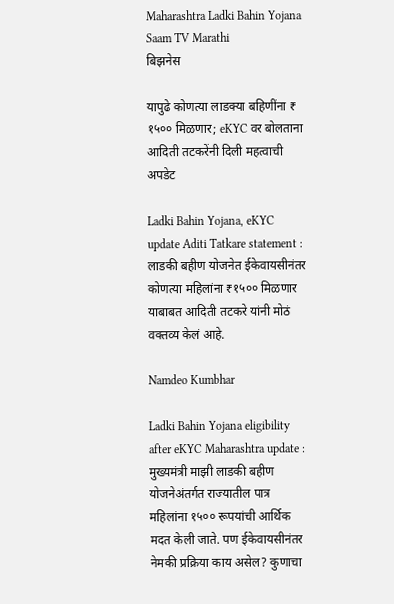Maharashtra Ladki Bahin Yojana Saam TV Marathi
बिझनेस

यापुढे कोणत्या लाडक्या बहिणींना ₹ १५०० मिळणार; eKYC वर बोलताना आदिती तटकरेंनी दिली महत्वाची अपडेट

Ladki Bahin Yojana, eKYC update Aditi Tatkare statement : लाडकी बहीण योजनेत ईकेवायसीनंतर कोणत्या महिलांना ₹१५०० मिळणार याबाबत आदिती तटकरे यांनी मोठं वक्तव्य केलं आहे.

Namdeo Kumbhar

Ladki Bahin Yojana eligibility after eKYC Maharashtra update : मुख्यमंत्री माझी लाडकी बहीण योजनेअंतर्गत राज्यातील पात्र महिलांना १५०० रूपयांची आर्थिक मदत केली जाते. पण ईकेवायसीनंतर नेमकी प्रक्रिया काय असेल? कुणाचा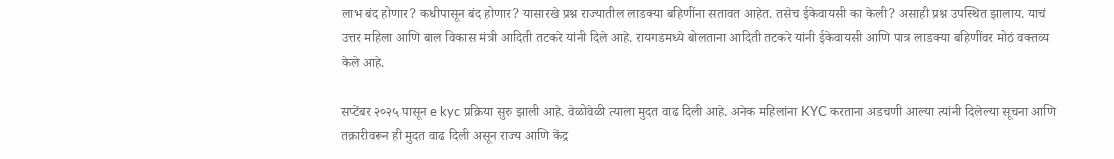लाभ बंद होणार? कधीपासून बंद होणार? यासारखे प्रश्न राज्यातील लाडक्या बहि‍णींना सतावत आहेत. तसेच ईकेवायसी का केली? असाही प्रश्न उपस्थित झालाय. याचं उत्तर महिला आणि बाल विकास मंत्री आदिती तटकरे यांनी दिले आहे. रायगडमध्ये बोलताना आदिती तटकरे यांनी ईकेवायसी आणि पात्र लाडक्या बहि‍णींवर मोठं वक्तव्य केले आहे.

सप्टेंबर २०२५ पासून e kyc प्रक्रिया सुरु झाली आहे. वेळोवेळी त्याला मुदत वाढ दिली आहे. अनेक महिलांना KYC करताना अडचणी आल्या त्यांनी दिलेल्या सूचना आणि तक्रारीवरून ही मुदत वाढ दिली असून राज्य आणि केंद्र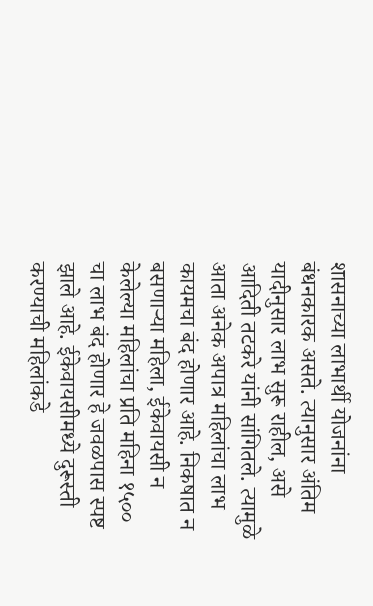शासनाच्या लाभार्थी योजनांना बंधनकारक असते. त्यानुसार अंतिम यादीनुसार लाभ सुरू राहील, असे आदिती तटकरे यांनी सांगितले. त्यामुळे आता अनेक अपात्र महिलांचा लाभ कायमचा बंद होणार आहे. निकषात न बसणाऱ्या महिला, ईकेवायसी न केलेल्या महिलांचा प्रति महिना १५०० चा लाभ बंद होणार हे जवळपास स्पष्ट झाले आहे. ईकेवायसीमध्ये दुरूस्ती करण्याची महिलांकडे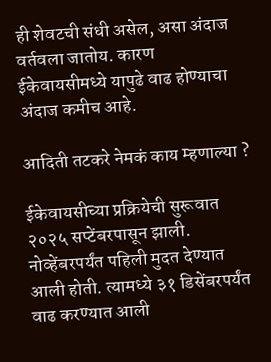ही शेवटची संधी असेल, असा अंदाज वर्तवला जातोय. कारण ईकेवायसीमध्ये यापुढे वाढ होण्याचा अंदाज कमीच आहे.

आदिती तटकरे नेमकं काय म्हणाल्या ?

ईकेवायसीच्या प्रक्रियेची सुरूवात २०२५ सप्टेंबरपासून झाली. नोव्हेंबरपर्यंत पहिली मुदत देण्यात आली होती. त्यामध्ये ३१ डिसेंबरपर्यंत वाढ करण्यात आली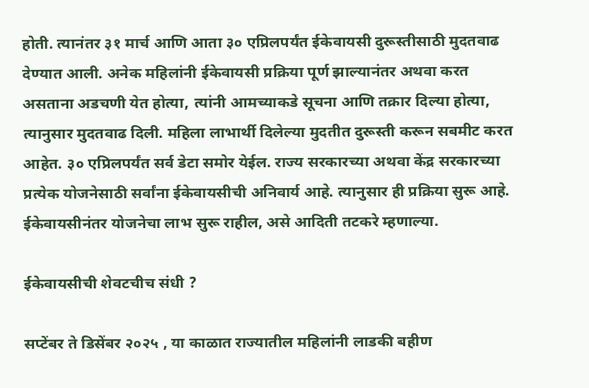होती. त्यानंतर ३१ मार्च आणि आता ३० एप्रिलपर्यंत ईकेवायसी दुरूस्तीसाठी मुदतवाढ देण्यात आली. अनेक महिलांनी ईकेवायसी प्रक्रिया पूर्ण झाल्यानंतर अथवा करत असताना अडचणी येत होत्या, त्यांनी आमच्याकडे सूचना आणि तक्रार दिल्या होत्या, त्यानुसार मुदतवाढ दिली. महिला लाभार्थी दिलेल्या मुदतीत दुरूस्ती करून सबमीट करत आहेत. ३० एप्रिलपर्यंत सर्व डेटा समोर येईल. राज्य सरकारच्या अथवा केंद्र सरकारच्या प्रत्येक योजनेसाठी सर्वांना ईकेवायसीची अनिवार्य आहे. त्यानुसार ही प्रक्रिया सुरू आहे. ईकेवायसीनंतर योजनेचा लाभ सुरू राहील, असे आदिती तटकरे म्हणाल्या.

ईकेवायसीची शेवटचीच संधी ?

सप्टेंबर ते डिसेंबर २०२५ , या काळात राज्यातील महिलांनी लाडकी बहीण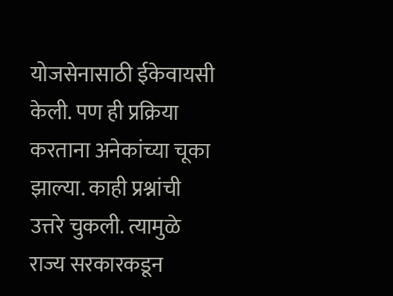योजसेनासाठी ईकेवायसी केली. पण ही प्रक्रिया करताना अनेकांच्या चूका झाल्या. काही प्रश्नांची उत्तरे चुकली. त्यामुळे राज्य सरकारकडून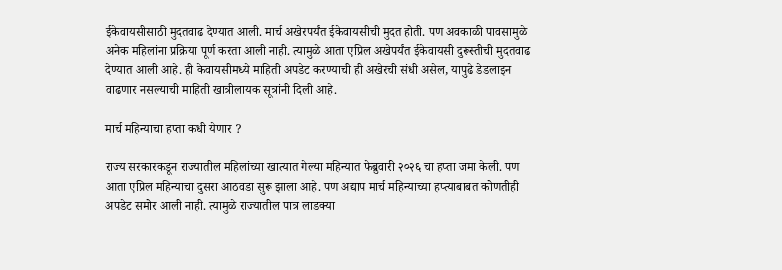ईकेवायसीसाठी मुदतवाढ देण्यात आली. मार्च अखेरपर्यंत ईकेवायसीची मुदत होती. पण अवकाळी पावसामुळे अनेक महिलांना प्रक्रिया पूर्ण करता आली नाही. त्यामुळे आता एप्रिल अखेपर्यंत ईकेवायसी दुरूस्तीची मुदतवाढ देण्यात आली आहे. ही केवायसीमध्ये माहिती अपडेट करण्याची ही अखेरची संधी असेल, यापुढे डेडलाइन वाढणार नसल्याची माहिती खात्रीलायक सूत्रांनी दिली आहे.

मार्च महिन्याचा हप्ता कधी येणार ?

राज्य सरकारकडून राज्यातील महिलांच्या खात्यात गेल्या महिन्यात फेब्रुवारी २०२६ चा हप्ता जमा केली. पण आता एप्रिल महिन्याचा दुसरा आठवडा सुरू झाला आहे. पण अद्याप मार्च महिन्याच्या हप्त्याबाबत कोणतीही अपडेट समोर आली नाही. त्यामुळे राज्यातील पात्र लाडक्या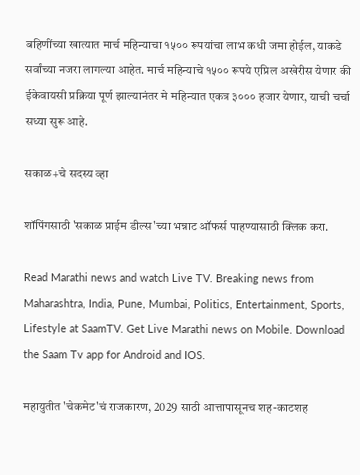बहि‍णींच्या खात्यात मार्च महिन्याचा १५०० रूपयांचा लाभ कधी जमा होईल, याकडे सर्वांच्या नजरा लागल्या आहेत. मार्च महिन्याचे १५०० रूपये एप्रिल अखेरीस येणार की ईकेवायसी प्रक्रिया पूर्ण झाल्यानंतर मे महिन्यात एकत्र ३००० हजार येणार, याची चर्चा सध्या सुरू आहे.

सकाळ+चे सदस्य व्हा

शॉपिंगसाठी 'सकाळ प्राईम डील्स'च्या भन्नाट ऑफर्स पाहण्यासाठी क्लिक करा.

Read Marathi news and watch Live TV. Breaking news from Maharashtra, India, Pune, Mumbai, Politics, Entertainment, Sports, Lifestyle at SaamTV. Get Live Marathi news on Mobile. Download the Saam Tv app for Android and IOS.

महायुतीत 'चेकमेट'चं राजकारण, 2029 साठी आत्तापासूनच शह-काटशह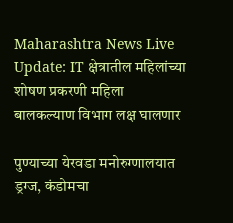Maharashtra News Live Update: IT क्षेत्रातील महिलांच्या शोषण प्रकरणी महिला बालकल्याण विभाग लक्ष घालणार

पुण्याच्या येरवडा मनोरुग्णालयात ड्रग्ज, कंडोमचा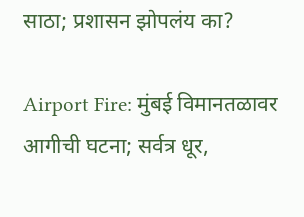साठा; प्रशासन झोपलंय का?

Airport Fire: मुंबई विमानतळावर आगीची घटना; सर्वत्र धूर,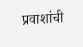प्रवाशांची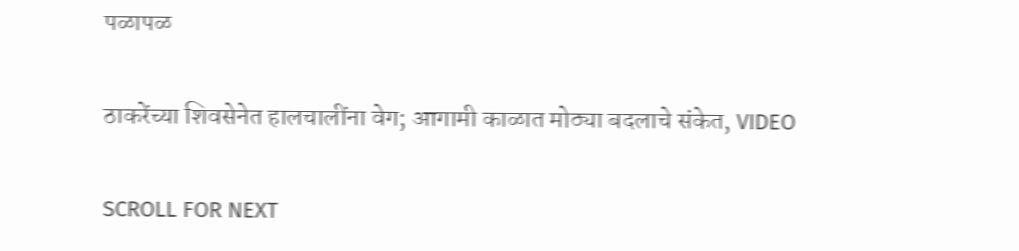पळापळ

ठाकरेंच्या शिवसेनेत हालचालींना वेग; आगामी काळात मोठ्या बदलाचे संकेत, VIDEO

SCROLL FOR NEXT